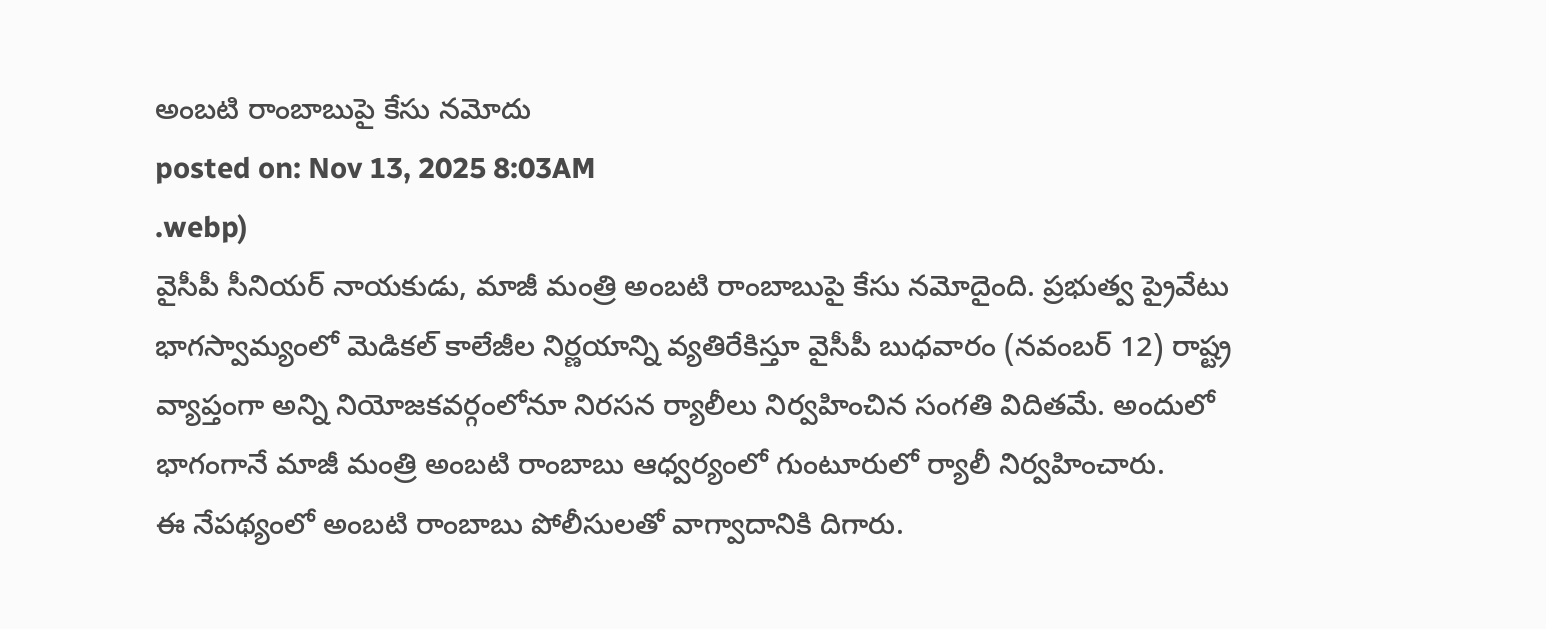అంబటి రాంబాబుపై కేసు నమోదు
posted on: Nov 13, 2025 8:03AM
.webp)
వైసీపీ సీనియర్ నాయకుడు, మాజీ మంత్రి అంబటి రాంబాబుపై కేసు నమోదైంది. ప్రభుత్వ ప్రైవేటు భాగస్వామ్యంలో మెడికల్ కాలేజీల నిర్ణయాన్ని వ్యతిరేకిస్తూ వైసీపీ బుధవారం (నవంబర్ 12) రాష్ట్ర వ్యాప్తంగా అన్ని నియోజకవర్గంలోనూ నిరసన ర్యాలీలు నిర్వహించిన సంగతి విదితమే. అందులో భాగంగానే మాజీ మంత్రి అంబటి రాంబాబు ఆధ్వర్యంలో గుంటూరులో ర్యాలీ నిర్వహించారు.
ఈ నేపథ్యంలో అంబటి రాంబాబు పోలీసులతో వాగ్వాదానికి దిగారు.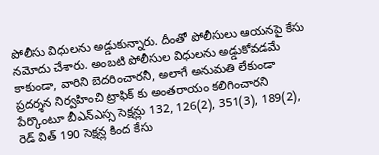పోలీసు విధులను అడ్డుకున్నారు. దీంతో పోలీసులు ఆయనపై కేసు నమోదు చేశారు. అంబటి పోలీసుల విధులను అడ్డుకోవడమే కాకుండా, వారిని బెదరించారనీ, అలాగే అనుమతి లేకుండా ప్రదర్శన నిర్వహించి ట్రాఫిక్ కు అంతరాయం కలిగించారని పేర్కొంటూ బీఎన్ఎస్స సెక్షన్లు 132, 126(2), 351(3), 189(2), రెడ్ విత్ 190 సెక్షన్ల కింద కేసు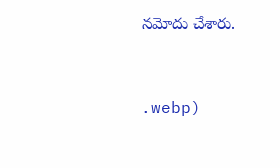నమోదు చేశారు.



.webp)